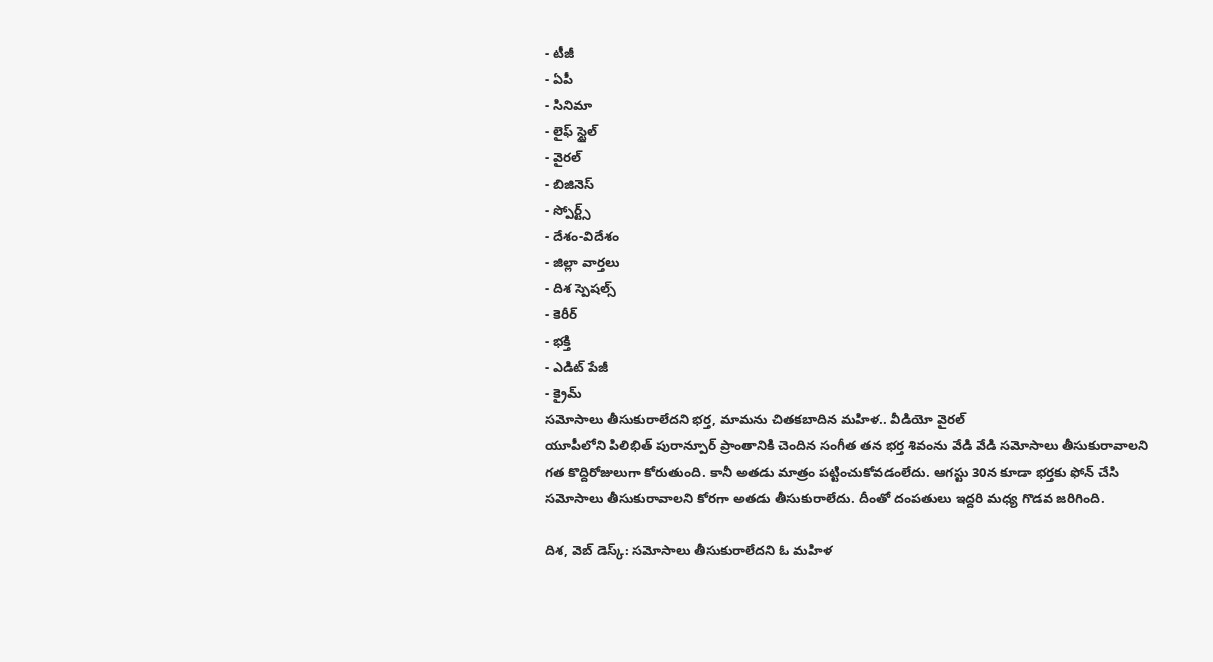- టీజీ
- ఏపీ
- సినిమా
- లైఫ్ స్టైల్
- వైరల్
- బిజినెస్
- స్పోర్ట్స్
- దేశం-విదేశం
- జిల్లా వార్తలు
- దిశ స్పెషల్స్
- కెరీర్
- భక్తి
- ఎడిట్ పేజీ
- క్రైమ్
సమోసాలు తీసుకురాలేదని భర్త, మామను చితకబాదిన మహిళ.. వీడియో వైరల్
యూపీలోని పిలిభిత్ పురాన్పూర్ ప్రాంతానికి చెందిన సంగీత తన భర్త శివంను వేడి వేడి సమోసాలు తీసుకురావాలని గత కొద్దిరోజులుగా కోరుతుంది. కానీ అతడు మాత్రం పట్టించుకోవడంలేదు. ఆగస్టు 30న కూడా భర్తకు ఫోన్ చేసి సమోసాలు తీసుకురావాలని కోరగా అతడు తీసుకురాలేదు. దీంతో దంపతులు ఇద్దరి మధ్య గొడవ జరిగింది.

దిశ, వెబ్ డెస్క్: సమోసాలు తీసుకురాలేదని ఓ మహిళ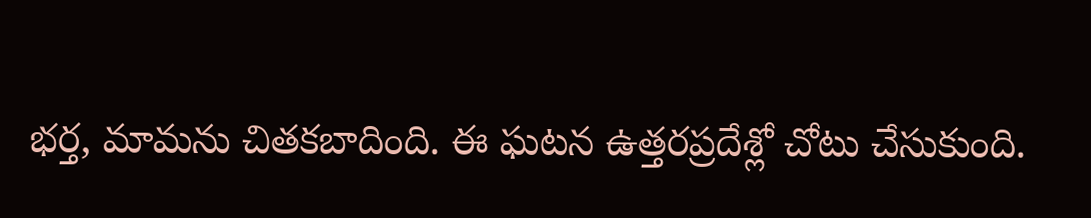భర్త, మామను చితకబాదింది. ఈ ఘటన ఉత్తరప్రదేశ్లో చోటు చేసుకుంది.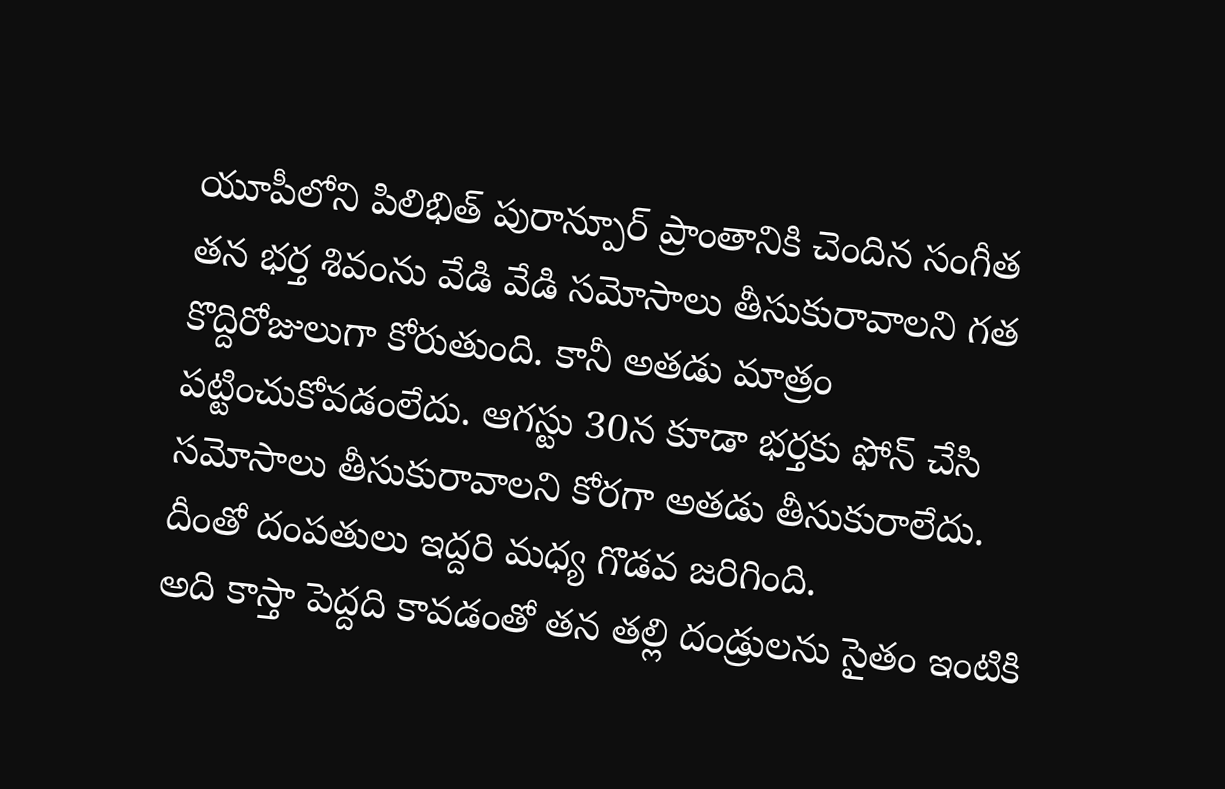యూపీలోని పిలిభిత్ పురాన్పూర్ ప్రాంతానికి చెందిన సంగీత తన భర్త శివంను వేడి వేడి సమోసాలు తీసుకురావాలని గత కొద్దిరోజులుగా కోరుతుంది. కానీ అతడు మాత్రం పట్టించుకోవడంలేదు. ఆగస్టు 30న కూడా భర్తకు ఫోన్ చేసి సమోసాలు తీసుకురావాలని కోరగా అతడు తీసుకురాలేదు. దీంతో దంపతులు ఇద్దరి మధ్య గొడవ జరిగింది.
అది కాస్తా పెద్దది కావడంతో తన తల్లి దండ్రులను సైతం ఇంటికి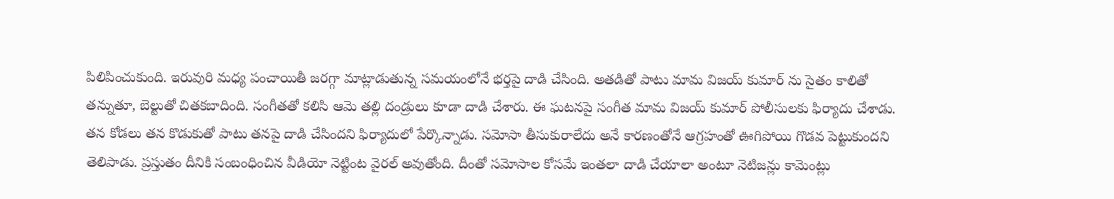పిలిపించుకుంది. ఇరువురి మధ్య పంచాయితీ జరగ్గా మాట్లాడుతున్న సమయంలోనే భర్తపై దాడి చేసింది. అతడితో పాటు మామ విజయ్ కుమార్ ను సైతం కాలితో తన్నుతూ, బెల్టుతో చితకబాదింది. సంగీతతో కలిసి ఆమె తల్లి దండ్రులు కూడా దాడి చేశారు. ఈ ఘటనపై సంగీత మామ విజయ్ కుమార్ పోలీసులకు ఫిర్యాదు చేశాడు.
తన కోడలు తన కొడుకుతో పాటు తనపై దాడి చేసిందని ఫిర్యాదులో పేర్కొన్నాడు. సమోసా తీసుకురాలేదు అనే కారణంతోనే ఆగ్రహంతో ఊగిపోయి గొడవ పెట్టుకుందని తెలిపాడు. ప్రస్తుతం దీనికి సంబంధించిన వీడియో నెట్టింట వైరల్ అవుతోంది. దీంతో సమోసాల కోసమే ఇంతలా దాడి చేయాలా అంటూ నెటిజన్లు కామెంట్లు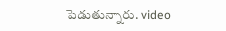పెడుతున్నారు. video